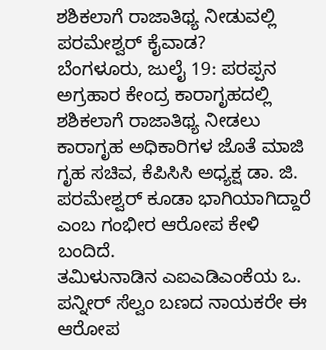ಶಶಿಕಲಾಗೆ ರಾಜಾತಿಥ್ಯ ನೀಡುವಲ್ಲಿ ಪರಮೇಶ್ವರ್ ಕೈವಾಡ?
ಬೆಂಗಳೂರು, ಜುಲೈ 19: ಪರಪ್ಪನ ಅಗ್ರಹಾರ ಕೇಂದ್ರ ಕಾರಾಗೃಹದಲ್ಲಿ ಶಶಿಕಲಾಗೆ ರಾಜಾತಿಥ್ಯ ನೀಡಲು ಕಾರಾಗೃಹ ಅಧಿಕಾರಿಗಳ ಜೊತೆ ಮಾಜಿ ಗೃಹ ಸಚಿವ, ಕೆಪಿಸಿಸಿ ಅಧ್ಯಕ್ಷ ಡಾ. ಜಿ. ಪರಮೇಶ್ವರ್ ಕೂಡಾ ಭಾಗಿಯಾಗಿದ್ದಾರೆ ಎಂಬ ಗಂಭೀರ ಆರೋಪ ಕೇಳಿ ಬಂದಿದೆ.
ತಮಿಳುನಾಡಿನ ಎಐಎಡಿಎಂಕೆಯ ಒ. ಪನ್ನೀರ್ ಸೆಲ್ವಂ ಬಣದ ನಾಯಕರೇ ಈ ಆರೋಪ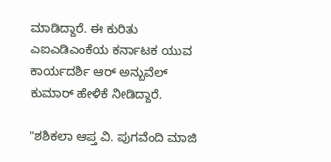ಮಾಡಿದ್ದಾರೆ. ಈ ಕುರಿತು ಎಐಎಡಿಎಂಕೆಯ ಕರ್ನಾಟಕ ಯುವ ಕಾರ್ಯದರ್ಶಿ ಆರ್ ಅನ್ಬುವೆಲ್ ಕುಮಾರ್ ಹೇಳಿಕೆ ನೀಡಿದ್ದಾರೆ.

"ಶಶಿಕಲಾ ಆಪ್ತ ವಿ. ಪುಗವೆಂದಿ ಮಾಜಿ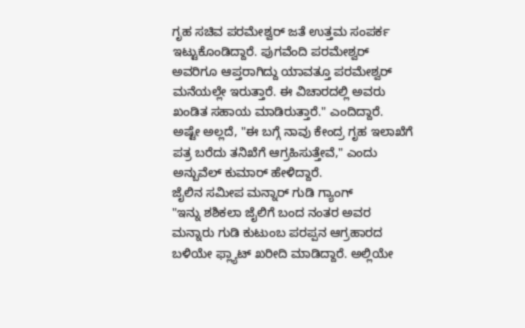ಗೃಹ ಸಚಿವ ಪರಮೇಶ್ವರ್ ಜತೆ ಉತ್ತಮ ಸಂಪರ್ಕ ಇಟ್ಟುಕೊಂಡಿದ್ದಾರೆ. ಪುಗವೆಂದಿ ಪರಮೇಶ್ವರ್ ಅವರಿಗೂ ಆಪ್ತರಾಗಿದ್ದು ಯಾವತ್ತೂ ಪರಮೇಶ್ವರ್ ಮನೆಯಲ್ಲೇ ಇರುತ್ತಾರೆ. ಈ ವಿಚಾರದಲ್ಲಿ ಅವರು ಖಂಡಿತ ಸಹಾಯ ಮಾಡಿರುತ್ತಾರೆ." ಎಂದಿದ್ದಾರೆ.
ಅಷ್ಟೇ ಅಲ್ಲದೆ, "ಈ ಬಗ್ಗೆ ನಾವು ಕೇಂದ್ರ ಗೃಹ ಇಲಾಖೆಗೆ ಪತ್ರ ಬರೆದು ತನಿಖೆಗೆ ಆಗ್ರಹಿಸುತ್ತೇವೆ," ಎಂದು ಅನ್ಬುವೆಲ್ ಕುಮಾರ್ ಹೇಳಿದ್ದಾರೆ.
ಜೈಲಿನ ಸಮೀಪ ಮನ್ನಾರ್ ಗುಡಿ ಗ್ಯಾಂಗ್
"ಇನ್ನು ಶಶಿಕಲಾ ಜೈಲಿಗೆ ಬಂದ ನಂತರ ಅವರ ಮನ್ನಾರು ಗುಡಿ ಕುಟುಂಬ ಪರಪ್ಪನ ಆಗ್ರಹಾರದ ಬಳಿಯೇ ಫ್ಲ್ಯಾಟ್ ಖರೀದಿ ಮಾಡಿದ್ದಾರೆ. ಅಲ್ಲಿಯೇ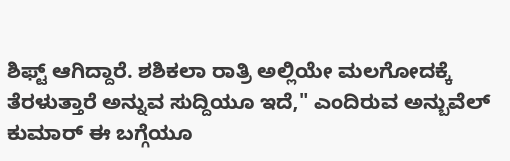ಶಿಫ್ಟ್ ಆಗಿದ್ದಾರೆ. ಶಶಿಕಲಾ ರಾತ್ರಿ ಅಲ್ಲಿಯೇ ಮಲಗೋದಕ್ಕೆ ತೆರಳುತ್ತಾರೆ ಅನ್ನುವ ಸುದ್ದಿಯೂ ಇದೆ," ಎಂದಿರುವ ಅನ್ಬುವೆಲ್ ಕುಮಾರ್ ಈ ಬಗ್ಗೆಯೂ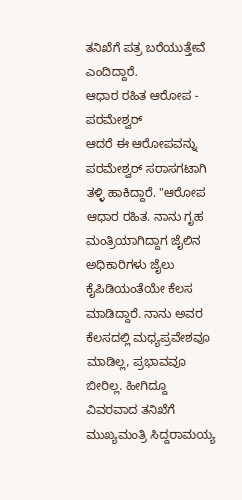ತನಿಖೆಗೆ ಪತ್ರ ಬರೆಯುತ್ತೇವೆ ಎಂದಿದ್ದಾರೆ.
ಆಧಾರ ರಹಿತ ಆರೋಪ - ಪರಮೇಶ್ವರ್
ಆದರೆ ಈ ಆರೋಪವನ್ನು ಪರಮೇಶ್ವರ್ ಸರಾಸಗಟಾಗಿ ತಳ್ಳಿ ಹಾಕಿದ್ದಾರೆ. "ಆರೋಪ ಆಧಾರ ರಹಿತ. ನಾನು ಗೃಹ ಮಂತ್ರಿಯಾಗಿದ್ದಾಗ ಜೈಲಿನ ಅಧಿಕಾರಿಗಳು ಜೈಲು ಕೈಪಿಡಿಯಂತೆಯೇ ಕೆಲಸ ಮಾಡಿದ್ದಾರೆ. ನಾನು ಅವರ ಕೆಲಸದಲ್ಲಿ ಮಧ್ಯಪ್ರವೇಶವೂ ಮಾಡಿಲ್ಲ, ಪ್ರಭಾವವೂ ಬೀರಿಲ್ಲ. ಹೀಗಿದ್ದೂ ವಿವರವಾದ ತನಿಖೆಗೆ ಮುಖ್ಯಮಂತ್ರಿ ಸಿದ್ದರಾಮಯ್ಯ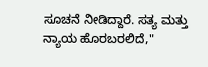ಸೂಚನೆ ನೀಡಿದ್ದಾರೆ. ಸತ್ಯ ಮತ್ತು ನ್ಯಾಯ ಹೊರಬರಲಿದೆ,"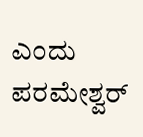ಎಂದು ಪರಮೇಶ್ವರ್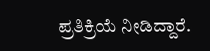ಪ್ರತಿಕ್ರಿಯೆ ನೀಡಿದ್ದಾರೆ.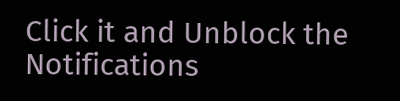Click it and Unblock the Notifications